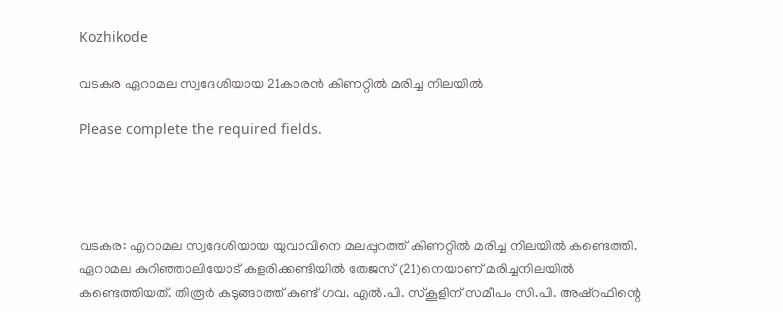Kozhikode

വടകര ഏറാമല സ്വദേശിയായ 21കാരന്‍ കിണറ്റില്‍ മരിച്ച നിലയില്‍

Please complete the required fields.




വടകര: എറാമല സ്വദേശിയായ യുവാവിനെ മലപ്പുറത്ത് കിണറ്റില്‍ മരിച്ച നിലയില്‍ കണ്ടെത്തി. ഏറാമല കുറിഞ്ഞാലിയോട് കളരിക്കണ്ടിയില്‍ തേജസ് (21)നെയാണ് മരിച്ചനിലയില്‍ കണ്ടെത്തിയത്. തിരൂര്‍ കടുങ്ങാത്ത് കുണ്ട് ഗവ. എല്‍.പി. സ്‌കൂളിന് സമീപം സി.പി. അഷ്‌റഫിന്റെ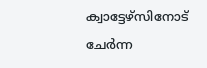ക്വാട്ടേഴ്‌സിനോട് ചേര്‍ന്ന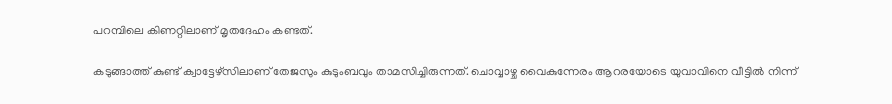പറമ്പിലെ കിണറ്റിലാണ് മൃതദേഹം കണ്ടത്.

കടുങ്ങാത്ത് കുണ്ട് ക്വാട്ടേഴ്‌സിലാണ് തേജസും കുടുംബവും താമസിച്ചിരുന്നത്. ചൊവ്വാഴ്ച വൈകുന്നേരം ആറരയോടെ യുവാവിനെ വീട്ടില്‍ നിന്ന്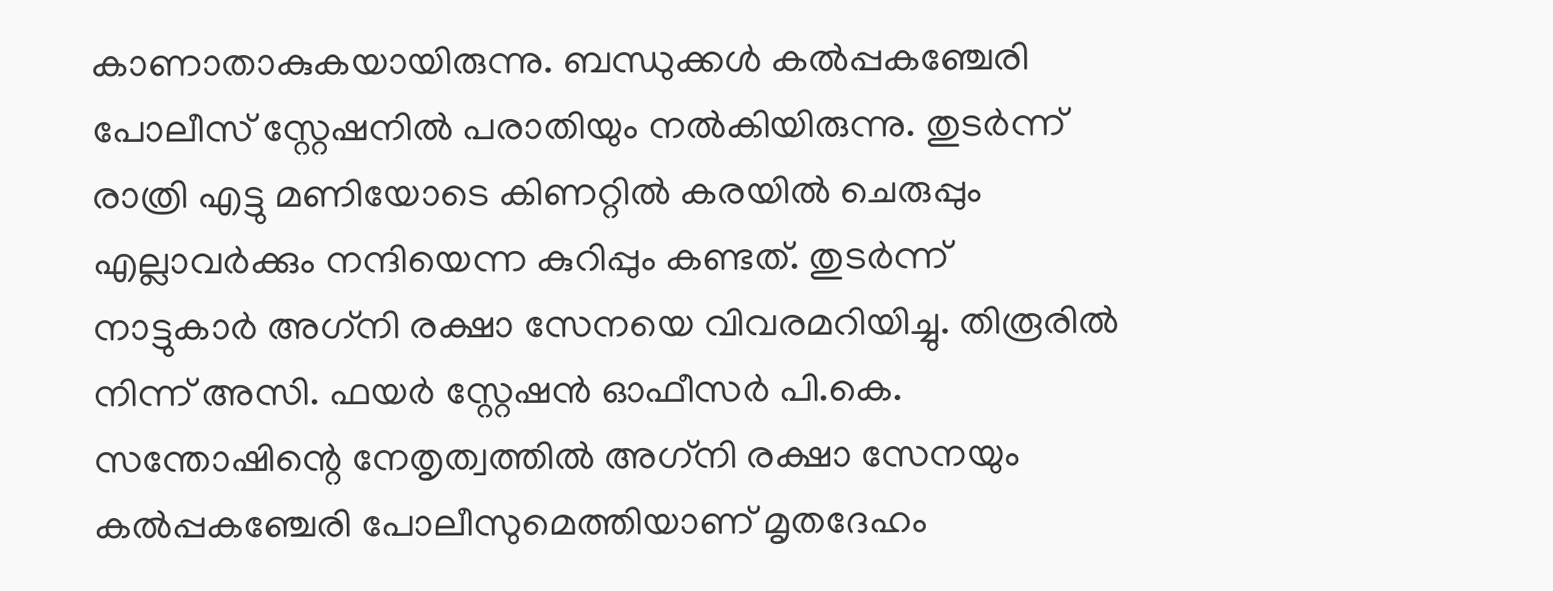കാണാതാകുകയായിരുന്നു. ബന്ധുക്കള്‍ കല്‍പ്പകഞ്ചേരി പോലീസ് സ്റ്റേഷനില്‍ പരാതിയും നല്‍കിയിരുന്നു. തുടര്‍ന്ന് രാത്രി എട്ടു മണിയോടെ കിണറ്റില്‍ കരയില്‍ ചെരുപ്പും എല്ലാവര്‍ക്കും നന്ദിയെന്ന കുറിപ്പും കണ്ടത്. തുടര്‍ന്ന് നാട്ടുകാര്‍ അഗ്‌നി രക്ഷാ സേനയെ വിവരമറിയിച്ചു. തിരൂരില്‍ നിന്ന് അസി. ഫയര്‍ സ്റ്റേഷന്‍ ഓഫീസര്‍ പി.കെ. സന്തോഷിന്റെ നേതൃത്വത്തില്‍ അഗ്‌നി രക്ഷാ സേനയും കല്‍പ്പകഞ്ചേരി പോലീസുമെത്തിയാണ് മൃതദേഹം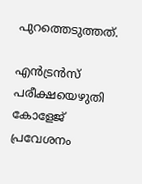പുറത്തെടുത്തത്.

എന്‍ട്രന്‍സ് പരീക്ഷയെഴുതി കോളേജ് പ്രവേശനം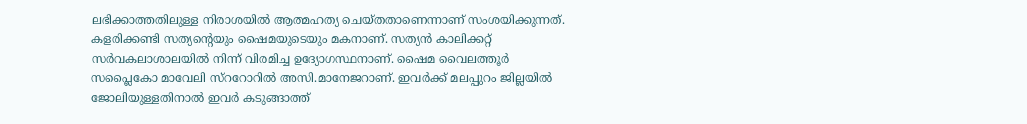ലഭിക്കാത്തതിലുള്ള നിരാശയില്‍ ആത്മഹത്യ ചെയ്തതാണെന്നാണ് സംശയിക്കുന്നത്. കളരിക്കണ്ടി സത്യന്റെയും ഷൈമയുടെയും മകനാണ്. സത്യന്‍ കാലിക്കറ്റ് സര്‍വകലാശാലയില്‍ നിന്ന് വിരമിച്ച ഉദ്യോഗസ്ഥനാണ്. ഷൈമ വൈലത്തൂര്‍ സപ്ലൈകോ മാവേലി സ്‌ററോറില്‍ അസി.മാനേജറാണ്. ഇവര്‍ക്ക് മലപ്പുറം ജില്ലയില്‍ ജോലിയുള്ളതിനാല്‍ ഇവര്‍ കടുങ്ങാത്ത്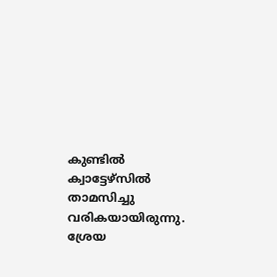കുണ്ടില്‍ ക്വാട്ടേഴ്‌സില്‍ താമസിച്ചു വരികയായിരുന്നു. ശ്രേയ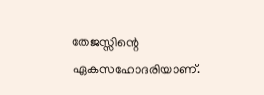തേജസ്സിന്റെ ഏകസഹോദരിയാണ്.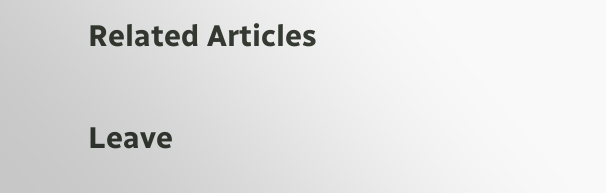Related Articles

Leave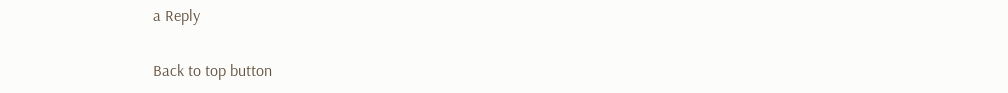a Reply

Back to top button